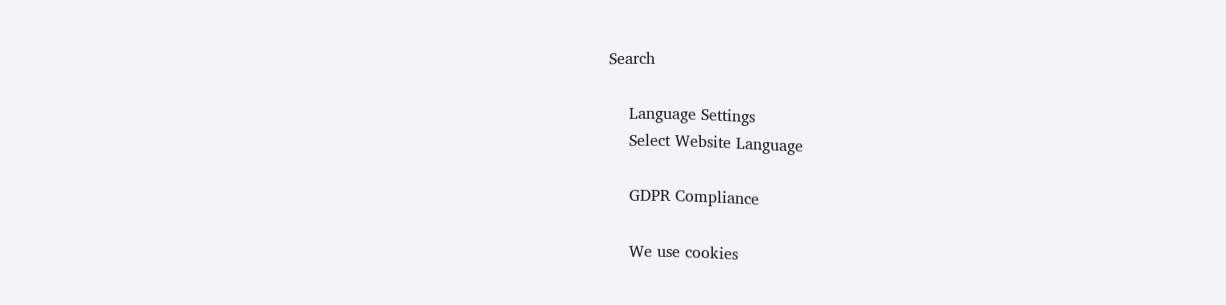Search

    Language Settings
    Select Website Language

    GDPR Compliance

    We use cookies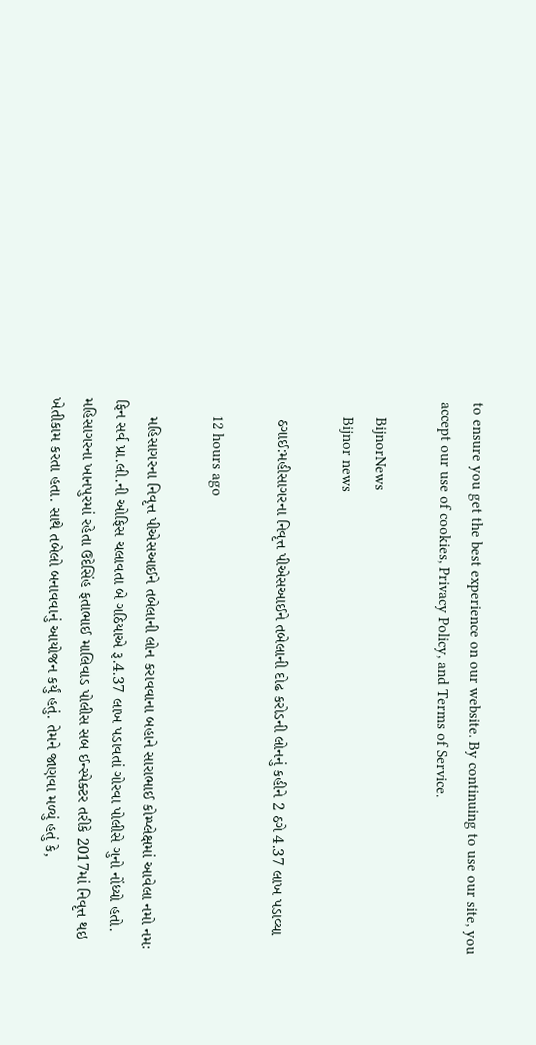to ensure you get the best experience on our website. By continuing to use our site, you accept our use of cookies, Privacy Policy, and Terms of Service.

    BijnorNews
    Bijnor news

    ઠગાઈ:મહીસાગરના નિવૃત્ત પીએસઆઈને તબેલાની દોઢ કરોડની લોનનું કહીને 2 ઠગે 4.37 લાખ પડાવ્યા

    12 hours ago

    મહિસાગરના નિવૃત્ત પીએસઆઈને તબેલાની લોન કરાવવાના બહાને સારાભાઈ કોમ્પ્લેક્ષમાં આવેલા નમો નમઃ ફિન સર્વ પ્રા.લી.ની ઓફિસ ચલાવતા બે ગઠિયાએ રૂ.4.37 લાખ પડાવતાં ગોરવા પોલીસે ગુનો નોંધ્યો હતો. મહિસાગરના ખાનપુરમાં રહેતા ઉદેસિંહ ફતાભાઈ માલિવાડ પોલીસ સબ ઈન્સ્પેક્ટર તરીકે 2017માં નિવૃત્ત થઇ ખેતીકામ કરતા હતા. સાથે તબેલો બનાવવાનું આયોજન કર્યું હતું. તેમને જાણવા મળ્યું હતું કે,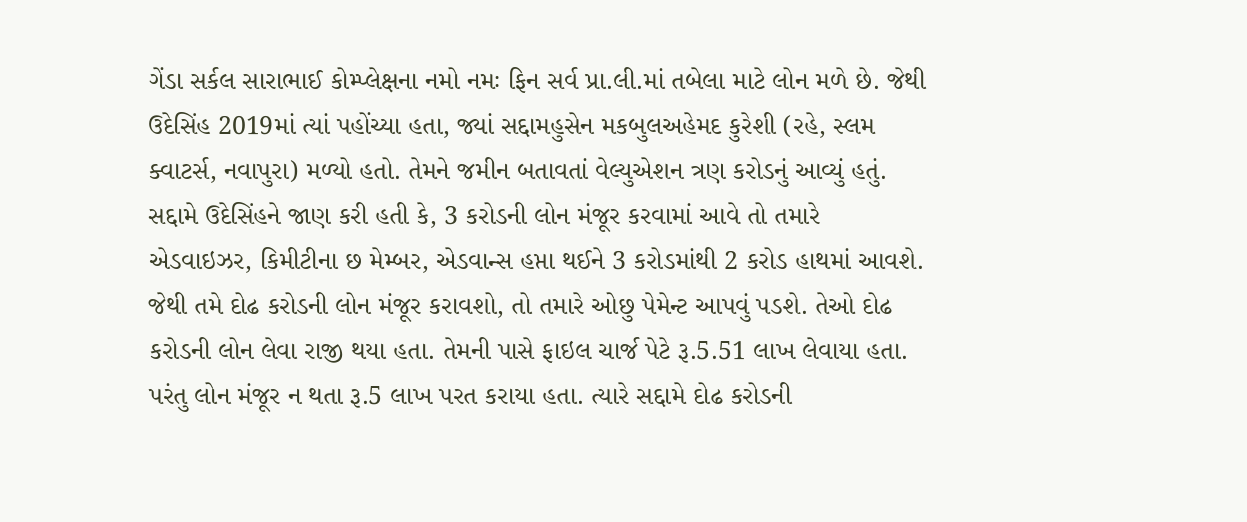ગેંડા સર્કલ સારાભાઈ કોમ્પ્લેક્ષના નમો નમઃ ફિન સર્વ પ્રા.લી.માં તબેલા માટે લોન મળે છે. જેથી ઉદેસિંહ 2019માં ત્યાં પહોંચ્યા હતા, જ્યાં સદ્દામહુસેન મકબુલઅહેમદ કુરેશી (રહે, સ્લમ ક્વાટર્સ, નવાપુરા) મળ્યો હતો. તેમને જમીન બતાવતાં વેલ્યુએશન ત્રણ કરોડનું આવ્યું હતું. સદ્દામે ઉદેસિંહને જાણ કરી હતી કે, 3 કરોડની લોન મંજૂર કરવામાં આવે તો તમારે એડવાઇઝર, કિમીટીના છ મેમ્બર, એડવાન્સ હપ્તા થઈને 3 કરોડમાંથી 2 કરોડ હાથમાં આવશે. જેથી તમે દોઢ કરોડની લોન મંજૂર કરાવશો, તો તમારે ઓછુ પેમેન્ટ આપવું પડશે. તેઓ દોઢ કરોડની લોન લેવા રાજી થયા હતા. તેમની પાસે ફાઇલ ચાર્જ પેટે રૂ.5.51 લાખ લેવાયા હતા. પરંતુ લોન મંજૂર ન થતા રૂ.5 લાખ પરત કરાયા હતા. ત્યારે સદ્દામે દોઢ કરોડની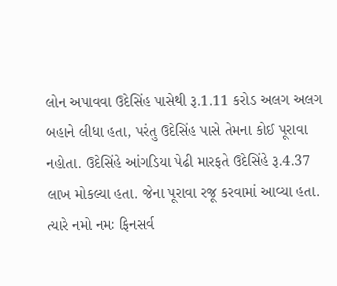લોન અપાવવા ઉદેસિંહ પાસેથી રૂ.1.11 કરોડ અલગ અલગ બહાને લીધા હતા, પરંતુ ઉદેસિંહ પાસે તેમના કોઈ પૂરાવા નહોતા. ઉદેસિંહે આંગડિયા પેઢી મારફતે ઉદેસિંહે રૂ.4.37 લાખ મોકલ્યા હતા. જેના પૂરાવા રજૂ કરવામાં આવ્યા હતા. ત્યારે નમો નમઃ ફિનસર્વ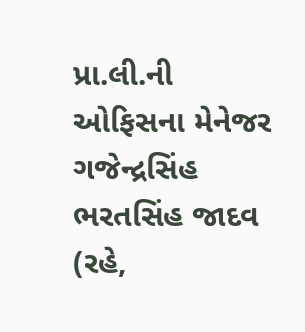પ્રા.લી.ની ઓફિસના મેનેજર ગજેન્દ્રસિંહ ભરતસિંહ જાદવ (રહે,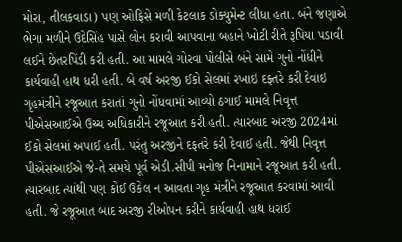મોરા, તીલકવાડા) પણ ઓફિસે મળી કેટલાક ડોક્યુમેન્ટ લીધા હતા. બંને જણાએ ભેગા મળીને ઉદેસિંહ પાસે લોન કરાવી આપવાના બહાને ખોટી રીતે રૂપિયા પડાવી લઈને છેતરપિંડી કરી હતી. આ મામલે ગોરવા પોલીસે બંને સામે ગુનો નોંધીને કાર્યવાહી હાથ ધરી હતી. બે વર્ષ અરજી ઈકો સેલમાં રખાઇ દફ્તરે કરી દેવાઇ ગૃહમંત્રીને રજૂઆત કરાતાં ગુનો નોંધવામાં આવ્યો ઠગાઈ મામલે નિવૃત્ત પીએસઆઈએ ઉચ્ચ અધિકારીને રજૂઆત કરી હતી. ત્યારબાદ અરજી 2024માં ઈકો સેલમાં અપાઈ હતી. પરંતુ અરજીને દફતરે કરી દેવાઈ હતી. જેથી નિવૃત્ત પીએસઆઈએ જે-તે સમયે પૂર્વ એડી.સીપી મનોજ નિનામાને રજૂઆત કરી હતી. ત્યારબાદ ત્યાંથી પણ કોઈ ઉકેલ ન આવતા ગૃહ મંત્રીને રજૂઆત કરવામાં આવી હતી. જે રજૂઆત બાદ અરજી રીઓપન કરીને કાર્યવાહી હાથ ધરાઈ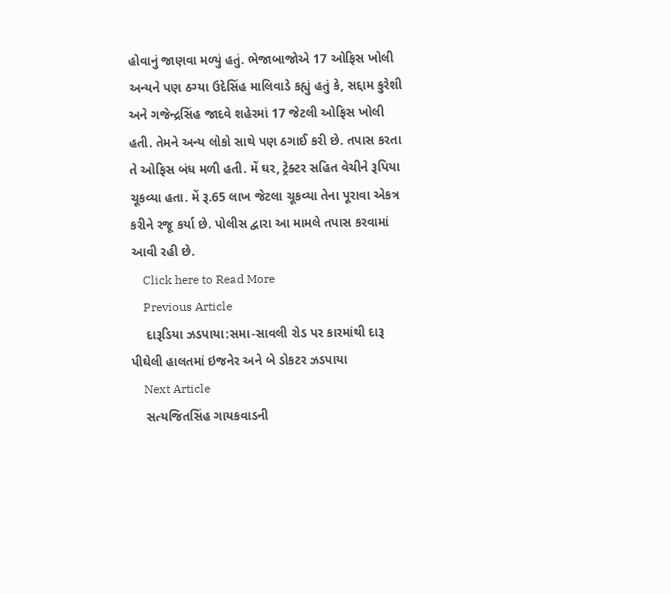હોવાનું જાણવા મળ્યું હતું. ભેજાબાજોએ 17 ઓફિસ ખોલી અન્યને પણ ઠગ્યા ઉદેસિંહ માલિવાડે કહ્યું હતું કે, સદ્દામ કુરેશી અને ગજેન્દ્રસિંહ જાદવે શહેરમાં 17 જેટલી ઓફિસ ખોલી હતી. તેમને અન્ય લોકો સાથે પણ ઠગાઈ કરી છે. તપાસ કરતા તે ઓફિસ બંધ મળી હતી. મેં ઘર, ટ્રેક્ટર સહિત વેચીને રૂપિયા ચૂકવ્યા હતા. મેં રૂ.65 લાખ જેટલા ચૂકવ્યા તેના પૂરાવા એકત્ર કરીને રજૂ કર્યા છે. પોલીસ દ્વારા આ મામલે તપાસ કરવામાં આવી રહી છે.
    Click here to Read More
    Previous Article
    દારૂડિયા ઝડપાયા:સમા-સાવલી રોડ પર કારમાંથી દારૂ પીઘેલી હાલતમાં ઇજનેર અને બે ડોકટર ઝડપાયા
    Next Article
    સત્યજિતસિંહ ગાયકવાડની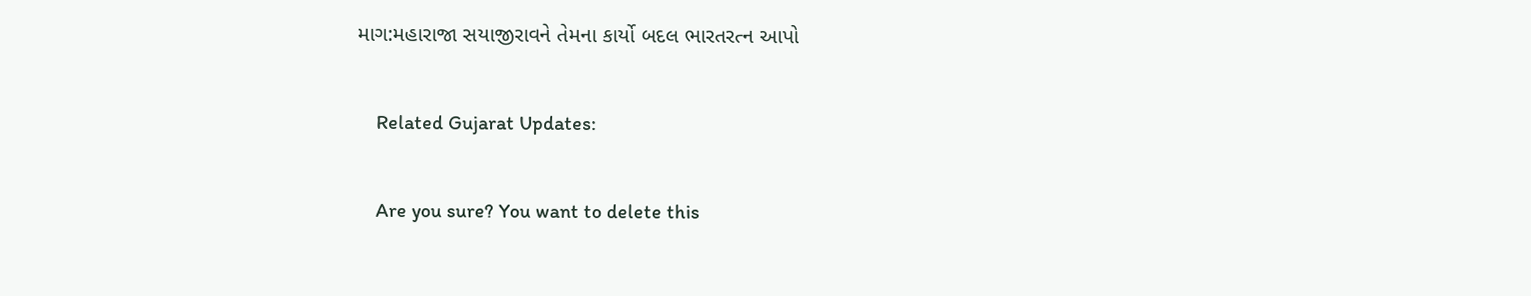માગ:મહારાજા સયાજીરાવને તેમના કાર્યો બદલ ભારતરત્ન આપો

    Related Gujarat Updates:

    Are you sure? You want to delete this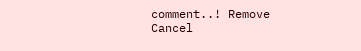comment..! Remove Cancel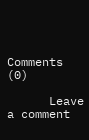Comments (0)

      Leave a comment